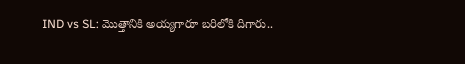IND vs SL: మొత్తానికి అయ్యగారూ బరిలోకి దిగారు..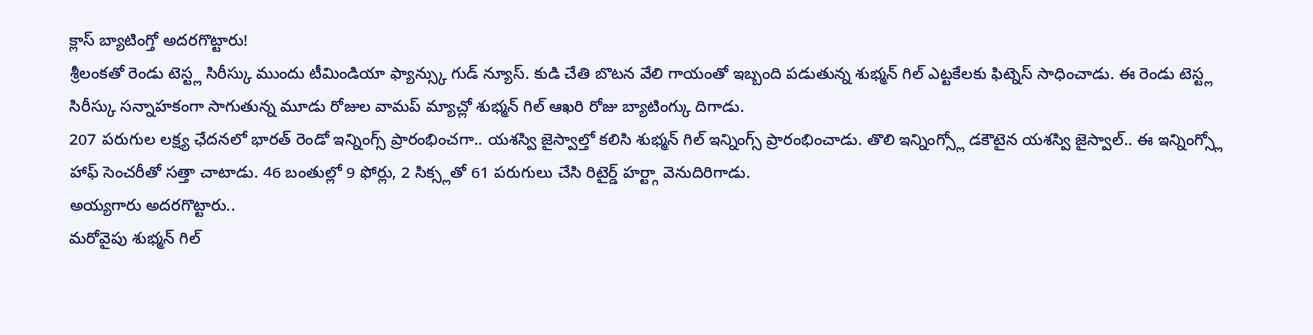క్లాస్ బ్యాటింగ్తో అదరగొట్టారు!
శ్రీలంకతో రెండు టెస్ట్ల సిరీస్కు ముందు టీమిండియా ఫ్యాన్స్కు గుడ్ న్యూస్. కుడి చేతి బొటన వేలి గాయంతో ఇబ్బంది పడుతున్న శుభ్మన్ గిల్ ఎట్టకేలకు ఫిట్నెస్ సాధించాడు. ఈ రెండు టెస్ట్ల సిరీస్కు సన్నాహకంగా సాగుతున్న మూడు రోజుల వామప్ మ్యాచ్లో శుభ్మన్ గిల్ ఆఖరి రోజు బ్యాటింగ్కు దిగాడు.
207 పరుగుల లక్ష్య ఛేదనలో భారత్ రెండో ఇన్నింగ్స్ ప్రారంభించగా.. యశస్వి జైస్వాల్తో కలిసి శుభ్మన్ గిల్ ఇన్నింగ్స్ ప్రారంభించాడు. తొలి ఇన్నింగ్స్లో డకౌటైన యశస్వి జైస్వాల్.. ఈ ఇన్నింగ్స్లో హాఫ్ సెంచరీతో సత్తా చాటాడు. 46 బంతుల్లో 9 ఫోర్లు, 2 సిక్స్లతో 61 పరుగులు చేసి రిటైర్డ్ హర్ట్గా వెనుదిరిగాడు.
అయ్యగారు అదరగొట్టారు..
మరోవైపు శుభ్మన్ గిల్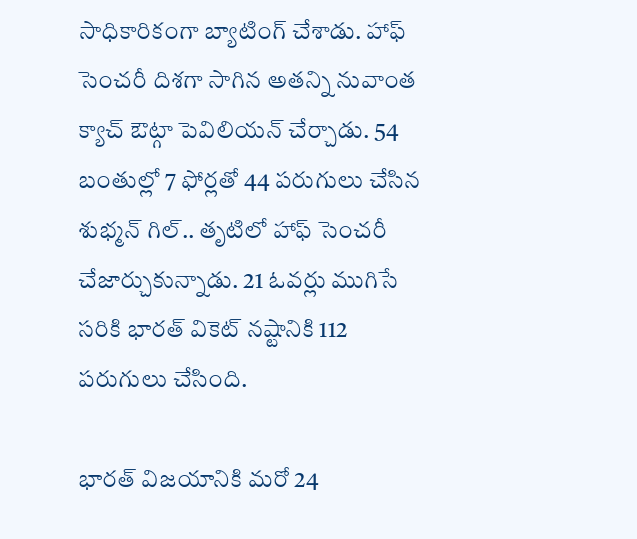సాధికారికంగా బ్యాటింగ్ చేశాడు. హాఫ్ సెంచరీ దిశగా సాగిన అతన్ని నువాంత క్యాచ్ ఔట్గా పెవిలియన్ చేర్చాడు. 54 బంతుల్లో 7 ఫోర్లతో 44 పరుగులు చేసిన శుభ్మన్ గిల్.. తృటిలో హాఫ్ సెంచరీ చేజార్చుకున్నాడు. 21 ఓవర్లు ముగిసే సరికి భారత్ వికెట్ నష్టానికి 112 పరుగులు చేసింది.

భారత్ విజయానికి మరో 24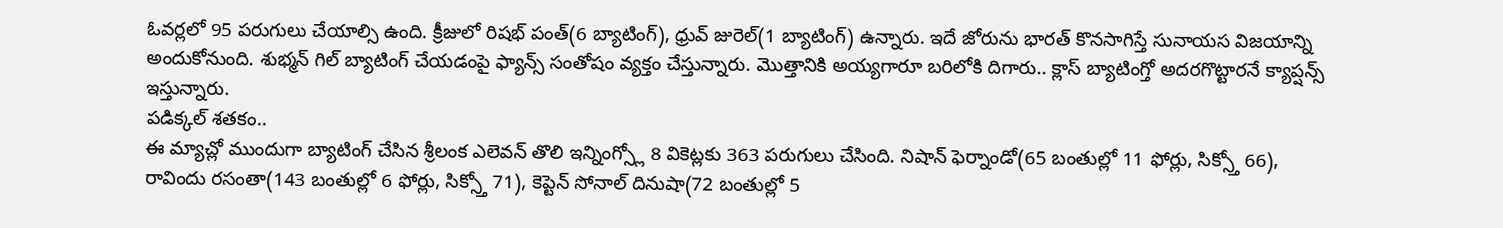ఓవర్లలో 95 పరుగులు చేయాల్సి ఉంది. క్రీజులో రిషభ్ పంత్(6 బ్యాటింగ్), ధ్రువ్ జురెల్(1 బ్యాటింగ్) ఉన్నారు. ఇదే జోరును భారత్ కొనసాగిస్తే సునాయస విజయాన్ని అందుకోనుంది. శుభ్మన్ గిల్ బ్యాటింగ్ చేయడంపై ఫ్యాన్స్ సంతోషం వ్యక్తం చేస్తున్నారు. మొత్తానికి అయ్యగారూ బరిలోకి దిగారు.. క్లాస్ బ్యాటింగ్తో అదరగొట్టారనే క్యాప్షన్స్ ఇస్తున్నారు.
పడిక్కల్ శతకం..
ఈ మ్యాచ్లో ముందుగా బ్యాటింగ్ చేసిన శ్రీలంక ఎలెవన్ తొలి ఇన్నింగ్స్లో 8 వికెట్లకు 363 పరుగులు చేసింది. నిషాన్ ఫెర్నాండో(65 బంతుల్లో 11 ఫోర్లు, సిక్స్తో 66), రావిందు రసంతా(143 బంతుల్లో 6 ఫోర్లు, సిక్స్తో 71), కెప్టెన్ సోనాల్ దినుషా(72 బంతుల్లో 5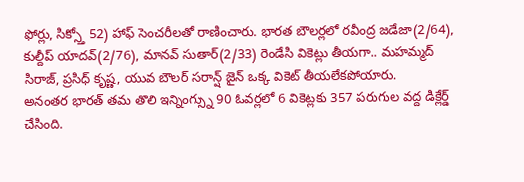ఫోర్లు, సిక్స్తో 52) హాఫ్ సెంచరీలతో రాణించారు. భారత బౌలర్లలో రవీంద్ర జడేజా(2/64), కుల్దీప్ యాదవ్(2/76), మానవ్ సుతార్(2/33) రెండేసి వికెట్లు తీయగా.. మహమ్మద్ సిరాజ్, ప్రసిధ్ కృష్ణ, యువ బౌలర్ సరాన్ష్ జైన్ ఒక్క వికెట్ తీయలేకపోయారు.
అనంతర భారత్ తమ తొలి ఇన్నింగ్స్ను 90 ఓవర్లలో 6 వికెట్లకు 357 పరుగుల వద్ద డిక్లేర్డ్ చేసింది.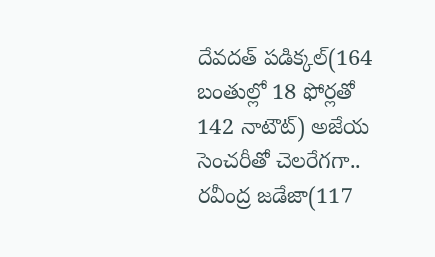దేవదత్ పడిక్కల్(164 బంతుల్లో 18 ఫోర్లతో 142 నాటౌట్) అజేయ సెంచరీతో చెలరేగగా.. రవీంద్ర జడేజా(117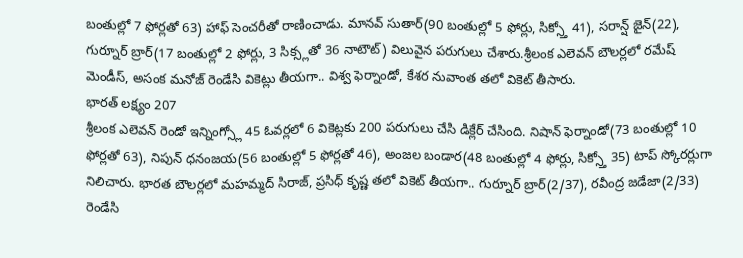బంతుల్లో 7 ఫోర్లతో 63) హాఫ్ సెంచరీతో రాణించాడు. మానవ్ సుతార్(90 బంతుల్లో 5 ఫోర్లు, సిక్స్తో 41), సరాన్ష్ జైన్(22), గుర్నూర్ బ్రార్(17 బంతుల్లో 2 ఫోర్లు, 3 సిక్స్లతో 36 నాటౌట్) విలువైన పరుగులు చేశారు.శ్రీలంక ఎలెవన్ బౌలర్లలో రమేష్ మెండీస్, అసంక మనోజ్ రెండేసి వికెట్లు తీయగా.. విశ్వ ఫెర్నాండో, కేశర నువాంత తలో వికెట్ తీసారు.
భారత్ లక్ష్యం 207
శ్రీలంక ఎలెవన్ రెండో ఇన్నింగ్స్లో 45 ఓవర్లలో 6 వికెట్లకు 200 పరుగులు చేసి డిక్లేర్ చేసింది. నిషాన్ ఫెర్నాండో(73 బంతుల్లో 10 ఫోర్లతో 63), నిపున్ ధనంజయ(56 బంతుల్లో 5 ఫోర్లతో 46), అంజల బండార(48 బంతుల్లో 4 ఫోర్లు, సిక్స్తో 35) టాప్ స్కోరర్లుగా నిలిచారు. భారత బౌలర్లలో మహమ్మద్ సిరాజ్, ప్రసిధ్ కృష్ణ తలో వికెట్ తీయగా.. గుర్నూర్ బ్రార్(2/37), రవీంద్ర జడేజా(2/33) రెండేసి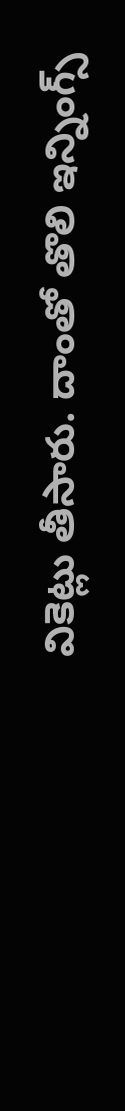వికెట్లు తీసారు. దాంతో తొలి ఇన్నింగ్స్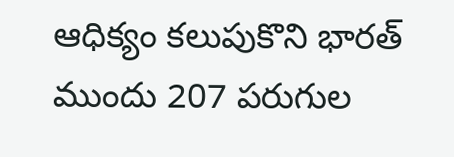ఆధిక్యం కలుపుకొని భారత్ ముందు 207 పరుగుల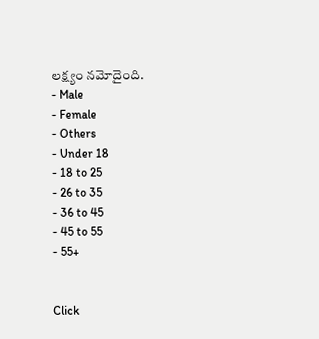లక్ష్యం నమోదైంది.
- Male
- Female
- Others
- Under 18
- 18 to 25
- 26 to 35
- 36 to 45
- 45 to 55
- 55+


Click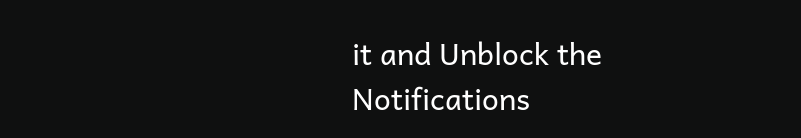it and Unblock the Notifications